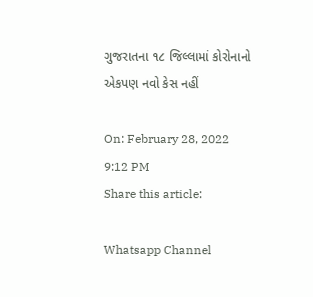ગુજરાતના ૧૮ જિલ્લામાં કોરોનાનો એકપણ નવો કેસ નહીં

On: February 28, 2022 9:12 PM
Share this article:

Whatsapp Channel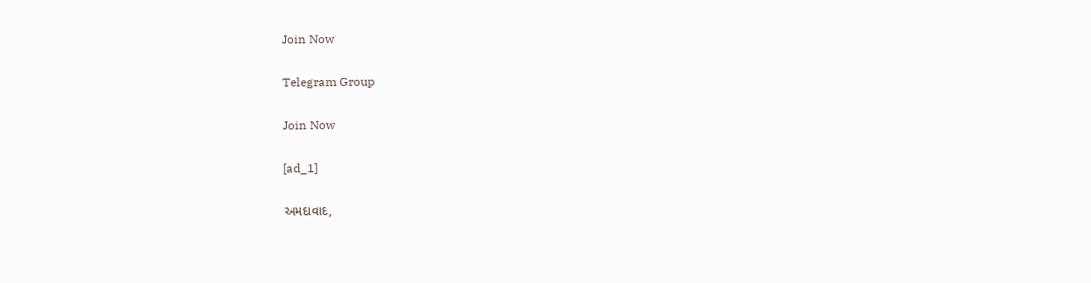Join Now

Telegram Group

Join Now

[ad_1]

અમદાવાદ,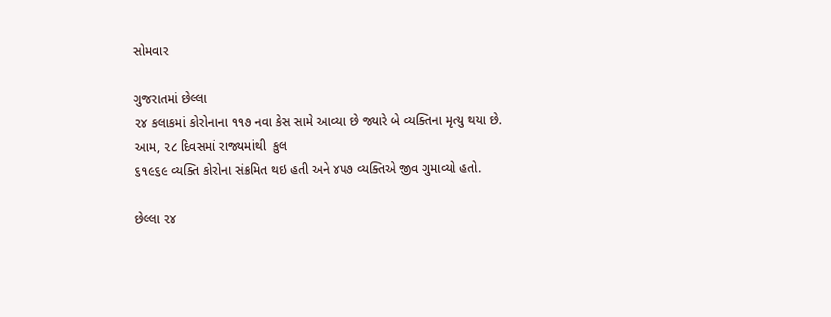સોમવાર

ગુજરાતમાં છેલ્લા
૨૪ કલાકમાં કોરોનાના ૧૧૭ નવા કેસ સામે આવ્યા છે જ્યારે બે વ્યક્તિના મૃત્યુ થયા છે.
આમ, ૨૮ દિવસમાં રાજ્યમાંથી  કુલ
૬૧૯૬૯ વ્યક્તિ કોરોના સંક્રમિત થઇ હતી અને ૪૫૭ વ્યક્તિએ જીવ ગુમાવ્યો હતો.

છેલ્લા ૨૪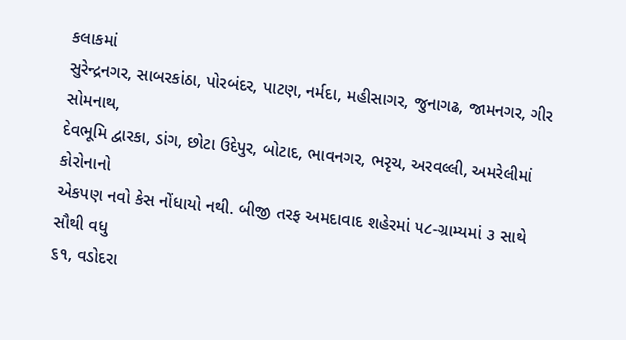કલાકમાં
સુરેન્દ્રનગર, સાબરકાંઠા, પોરબંદર, પાટણ, નર્મદા, મહીસાગર, જુનાગઢ, જામનગર, ગીર સોમનાથ,
દેવભૂમિ દ્વારકા, ડાંગ, છોટા ઉદેપુર, બોટાદ, ભાવનગર, ભરૃચ, અરવલ્લી, અમરેલીમાં કોરોનાનો
એકપણ નવો કેસ નોંધાયો નથી. બીજી તરફ અમદાવાદ શહેરમાં ૫૮-ગ્રામ્યમાં ૩ સાથે સૌથી વધુ
૬૧, વડોદરા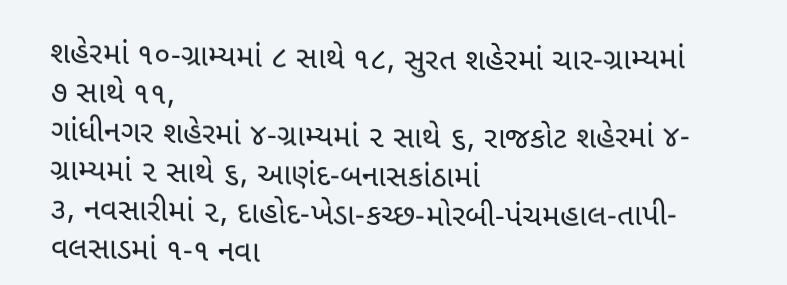શહેરમાં ૧૦-ગ્રામ્યમાં ૮ સાથે ૧૮, સુરત શહેરમાં ચાર-ગ્રામ્યમાં ૭ સાથે ૧૧,
ગાંધીનગર શહેરમાં ૪-ગ્રામ્યમાં ૨ સાથે ૬, રાજકોટ શહેરમાં ૪-ગ્રામ્યમાં ૨ સાથે ૬, આણંદ-બનાસકાંઠામાં
૩, નવસારીમાં ૨, દાહોદ-ખેડા-કચ્છ-મોરબી-પંચમહાલ-તાપી-વલસાડમાં ૧-૧ નવા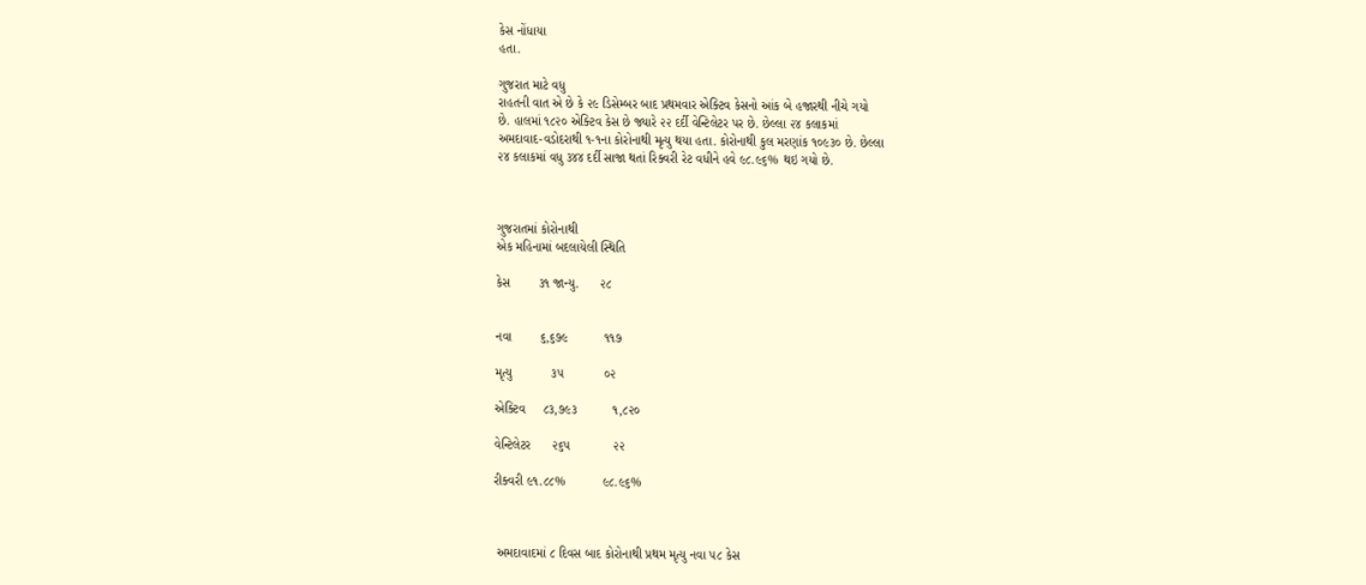કેસ નોંધાયા
હતા.

ગુજરાત માટે વધુ
રાહતની વાત એ છે કે ૨૯ ડિસેમ્બર બાદ પ્રથમવાર એક્ટિવ કેસનો આંક બે હજારથી નીચે ગયો
છે. હાલમાં ૧૮૨૦ એક્ટિવ કેસ છે જ્યારે ૨૨ દર્દી વેન્ટિલેટર પર છે. છેલ્લા ૨૪ કલાકમાં
અમદાવાદ-વડોદરાથી ૧-૧ના કોરોનાથી મૃત્યુ થયા હતા. કોરોનાથી કુલ મરણાંક ૧૦૯૩૦ છે. છેલ્લા
૨૪ કલાકમાં વધુ ૩૪૪ દર્દી સાજા થતાં રિક્વરી રેટ વધીને હવે ૯૮.૯૬% થઇ ગયો છે.



ગુજરાતમાં કોરોનાથી
એક મહિનામાં બદલાયેલી સ્થિતિ

કેસ        ૩૧ જાન્યુ.      ૨૮


નવા        ૬,૬૭૯          ૧૧૭

મૃત્યુ           ૩૫           ૦૨

એક્ટિવ     ૮૩,૭૯૩          ૧,૮૨૦

વેન્ટિલેટર      ૨૬૫            ૨૨

રીક્વરી ૯૧.૮૮%          ૯૮.૯૬%



 અમદાવાદમાં ૮ દિવસ બાદ કોરોનાથી પ્રથમ મૃત્યુ નવા ૫૮ કેસ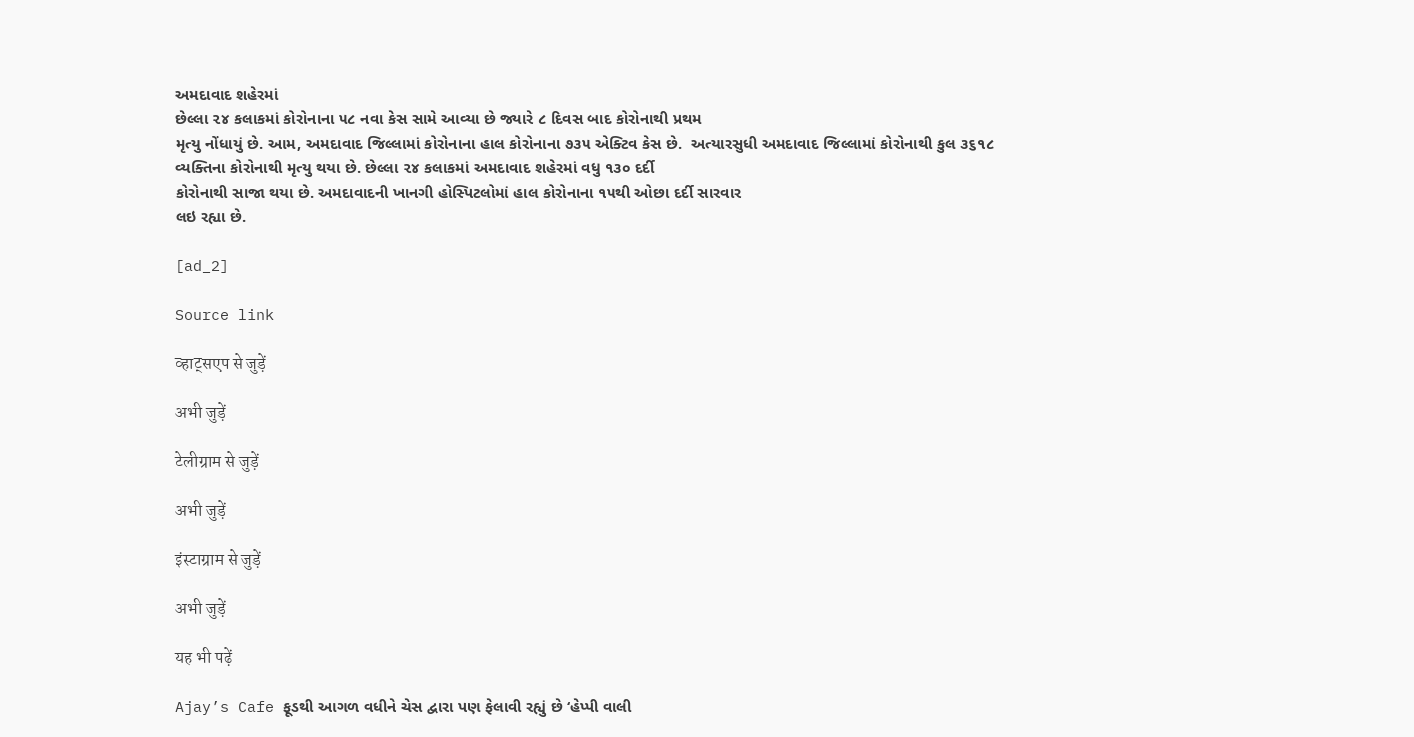અમદાવાદ શહેરમાં
છેલ્લા ૨૪ કલાકમાં કોરોનાના ૫૮ નવા કેસ સામે આવ્યા છે જ્યારે ૮ દિવસ બાદ કોરોનાથી પ્રથમ
મૃત્યુ નોંધાયું છે. આમ, અમદાવાદ જિલ્લામાં કોરોનાના હાલ કોરોનાના ૭૩૫ એક્ટિવ કેસ છે.  અત્યારસુધી અમદાવાદ જિલ્લામાં કોરોનાથી કુલ ૩૬૧૮
વ્યક્તિના કોરોનાથી મૃત્યુ થયા છે. છેલ્લા ૨૪ કલાકમાં અમદાવાદ શહેરમાં વધુ ૧૩૦ દર્દી
કોરોનાથી સાજા થયા છે. અમદાવાદની ખાનગી હોસ્પિટલોમાં હાલ કોરોનાના ૧૫થી ઓછા દર્દી સારવાર
લઇ રહ્યા છે.

[ad_2]

Source link

व्हाट्सएप से जुड़ें

अभी जुड़ें

टेलीग्राम से जुड़ें

अभी जुड़ें

इंस्टाग्राम से जुड़ें

अभी जुड़ें

यह भी पढ़ें

Ajay’s Cafe ફૂડથી આગળ વધીને ચેસ દ્વારા પણ ફેલાવી રહ્યું છે ‘હેપ્પી વાલી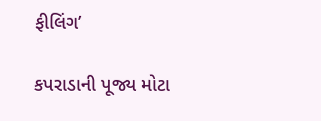ફીલિંગ’

કપરાડાની પૂજ્ય મોટા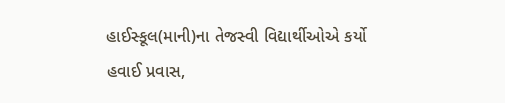હાઈસ્કૂલ(માની)ના તેજસ્વી વિદ્યાર્થીઓએ કર્યો હવાઈ પ્રવાસ,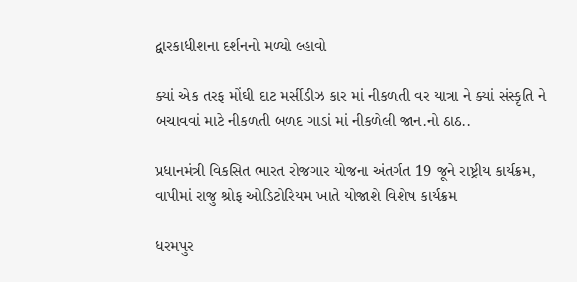દ્વારકાધીશના દર્શનનો મળ્યો લ્હાવો

ક્યાં એક તરફ મોંઘી દાટ મર્સીડીઝ કાર માં નીકળતી વર યાત્રા ને ક્યાં સંસ્કૃતિ ને બચાવવાં માટે નીકળતી બળદ ગાડાં માં નીકળેલી જાન.નો ઠાઠ..

પ્રધાનમંત્રી વિકસિત ભારત રોજગાર યોજના અંતર્ગત 19 જૂને રાષ્ટ્રીય કાર્યક્રમ, વાપીમાં રાજુ શ્રોફ ઓડિટોરિયમ ખાતે યોજાશે વિશેષ કાર્યક્રમ

ધરમપુર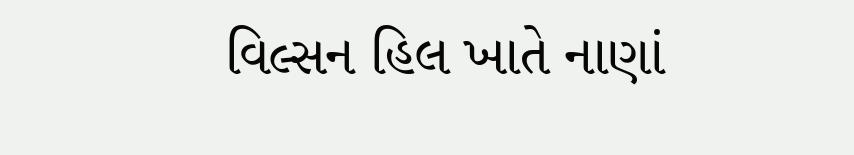વિલ્સન હિલ ખાતે નાણાં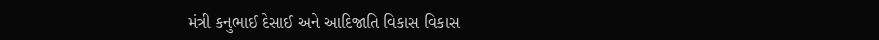મંત્રી કનુભાઈ દેસાઈ અને આદિજાતિ વિકાસ વિકાસ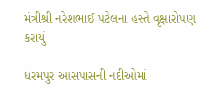મંત્રીશ્રી નરેશભાઈ પટેલના હસ્તે વૃક્ષારોપણ કરાયું

ધરમપુર આસપાસની નદીઓમાં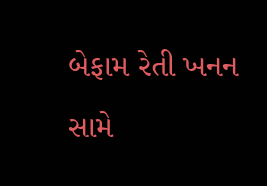બેફામ રેતી ખનન સામે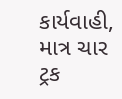કાર્યવાહી, માત્ર ચાર ટ્રક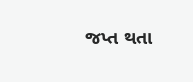જપ્ત થતા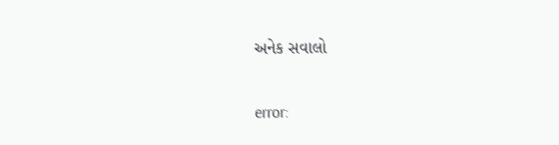અનેક સવાલો

error: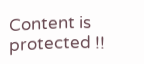Content is protected !!